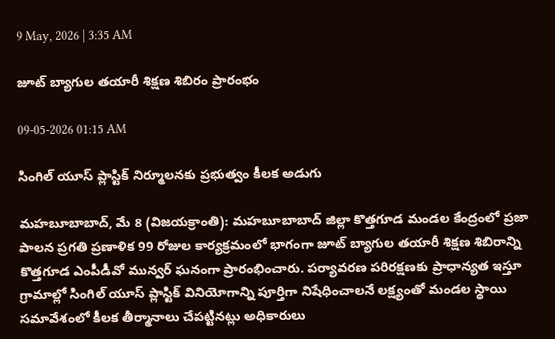9 May, 2026 | 3:35 AM

జూట్ బ్యాగుల తయారీ శిక్షణ శిబిరం ప్రారంభం

09-05-2026 01:15 AM

సింగిల్ యూస్ ప్లాస్టిక్ నిర్మూలనకు ప్రభుత్వం కీలక అడుగు

మహబూబాబాద్, మే 8 (విజయక్రాంతి): మహబూబాబాద్ జిల్లా కొత్తగూడ మండల కేంద్రంలో ప్రజా పాలన ప్రగతి ప్రణాళిక 99 రోజుల కార్యక్రమంలో భాగంగా జూట్ బ్యాగుల తయారీ శిక్షణ శిబిరాన్ని కొత్తగూడ ఎంపీడీవో మున్వర్ ఘనంగా ప్రారంభించారు. పర్యావరణ పరిరక్షణకు ప్రాధాన్యత ఇస్తూ గ్రామాల్లో సింగిల్ యూస్ ప్లాస్టిక్ వినియోగాన్ని పూర్తిగా నిషేధించాలనే లక్ష్యంతో మండల స్థాయి సమావేశంలో కీలక తీర్మానాలు చేపట్టినట్లు అధికారులు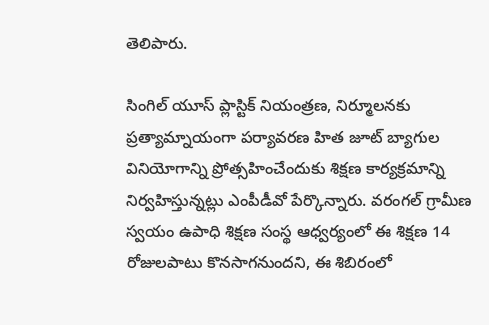తెలిపారు.

సింగిల్ యూస్ ప్లాస్టిక్ నియంత్రణ, నిర్మూలనకు ప్రత్యామ్నాయంగా పర్యావరణ హిత జూట్ బ్యాగుల వినియోగాన్ని ప్రోత్సహించేందుకు శిక్షణ కార్యక్రమాన్ని నిర్వహిస్తున్నట్లు ఎంపీడీవో పేర్కొన్నారు. వరంగల్ గ్రామీణ స్వయం ఉపాధి శిక్షణ సంస్థ ఆధ్వర్యంలో ఈ శిక్షణ 14 రోజులపాటు కొనసాగనుందని, ఈ శిబిరంలో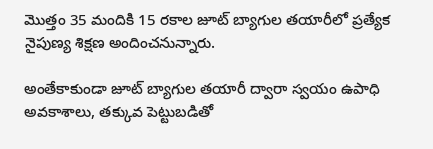మొత్తం 35 మందికి 15 రకాల జూట్ బ్యాగుల తయారీలో ప్రత్యేక నైపుణ్య శిక్షణ అందించనున్నారు.

అంతేకాకుండా జూట్ బ్యాగుల తయారీ ద్వారా స్వయం ఉపాధి అవకాశాలు, తక్కువ పెట్టుబడితో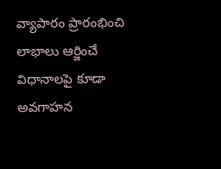వ్యాపారం ప్రారంభించి లాభాలు ఆర్జించే విధానాలపై కూడా అవగాహన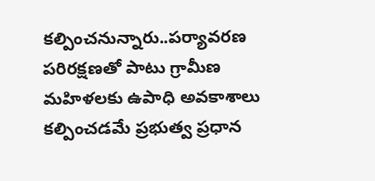కల్పించనున్నారు..పర్యావరణ పరిరక్షణతో పాటు గ్రామీణ మహిళలకు ఉపాధి అవకాశాలు కల్పించడమే ప్రభుత్వ ప్రధాన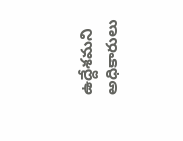ఉద్దేశమని అధికారులు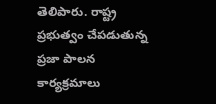తెలిపారు. రాష్ట్ర ప్రభుత్వం చేపడుతున్న ప్రజా పాలన కార్యక్రమాలు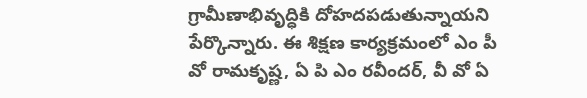గ్రామీణాభివృద్ధికి దోహదపడుతున్నాయని పేర్కొన్నారు. ఈ శిక్షణ కార్యక్రమంలో ఎం పీ వో రామకృష్ణ, ఏ పి ఎం రవీందర్, వీ వో ఏ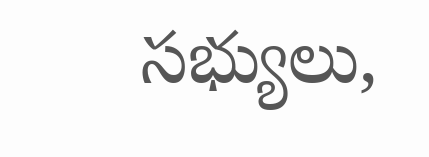సభ్యులు,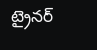ట్రైనర్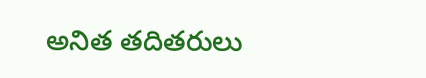అనిత తదితరులు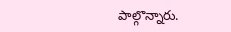పాల్గొన్నారు.